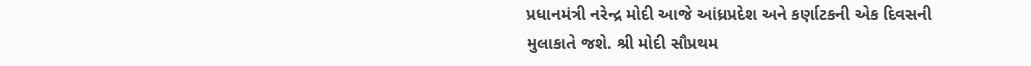પ્રધાનમંત્રી નરેન્દ્ર મોદી આજે આંધ્રપ્રદેશ અને કર્ણાટકની એક દિવસની મુલાકાતે જશે. શ્રી મોદી સૌપ્રથમ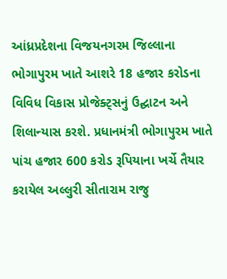આંધ્રપ્રદેશના વિજયનગરમ જિલ્લાના ભોગાપુરમ ખાતે આશરે 18 હજાર કરોડના વિવિધ વિકાસ પ્રોજેક્ટ્સનું ઉદ્ઘાટન અને શિલાન્યાસ કરશે. પ્રધાનમંત્રી ભોગાપુરમ ખાતે પાંચ હજાર 600 કરોડ રૂપિયાના ખર્ચે તૈયાર કરાયેલ અલ્લુરી સીતારામ રાજુ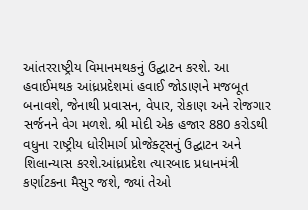આંતરરાષ્ટ્રીય વિમાનમથકનું ઉદ્ઘાટન કરશે. આ હવાઈમથક આંધ્રપ્રદેશમાં હવાઈ જોડાણને મજબૂત બનાવશે, જેનાથી પ્રવાસન, વેપાર, રોકાણ અને રોજગાર સર્જનને વેગ મળશે. શ્રી મોદી એક હજાર 880 કરોડથી વધુના રાષ્ટ્રીય ધોરીમાર્ગ પ્રોજેક્ટ્સનું ઉદ્ઘાટન અને શિલાન્યાસ કરશે.આંધ્રપ્રદેશ ત્યારબાદ પ્રધાનમંત્રી કર્ણાટકના મૈસુર જશે, જ્યાં તેઓ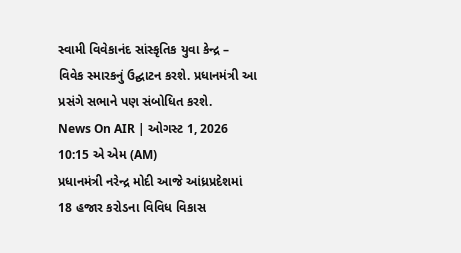સ્વામી વિવેકાનંદ સાંસ્કૃતિક યુવા કેન્દ્ર – વિવેક સ્મારકનું ઉદ્ઘાટન કરશે. પ્રધાનમંત્રી આ પ્રસંગે સભાને પણ સંબોધિત કરશે.
News On AIR | ઓગસ્ટ 1, 2026 10:15 એ એમ (AM)
પ્રધાનમંત્રી નરેન્દ્ર મોદી આજે આંધ્રપ્રદેશમાં 18 હજાર કરોડના વિવિધ વિકાસ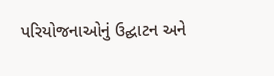પરિયોજનાઓનું ઉદ્ઘાટન અને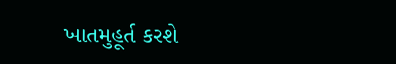ખાતમુહૂર્ત કરશે